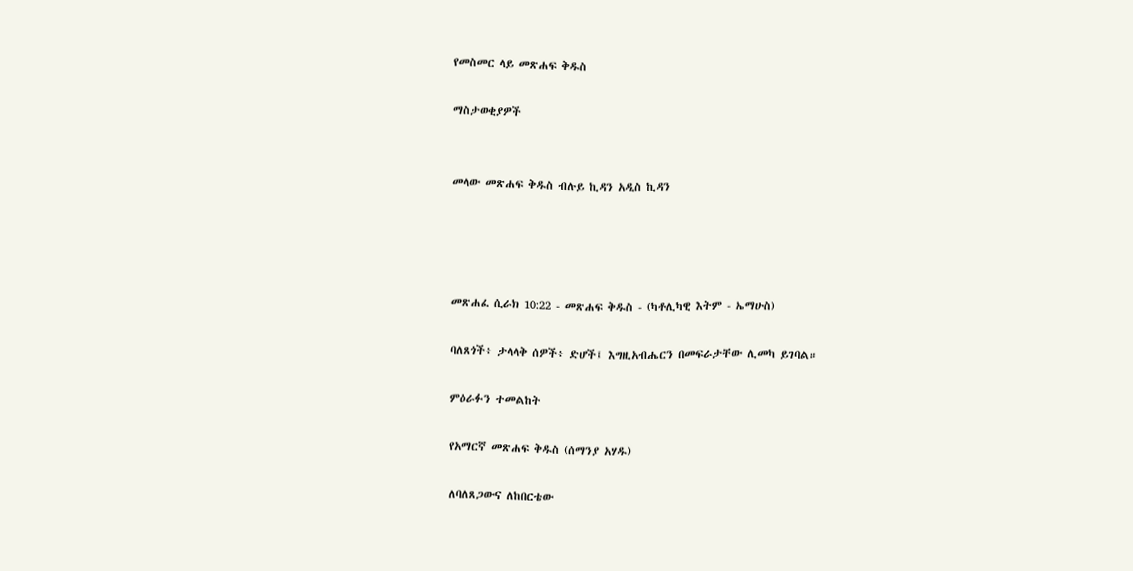የመስመር ላይ መጽሐፍ ቅዱስ

ማስታወቂያዎች


መላው መጽሐፍ ቅዱስ ብሉይ ኪዳን አዲስ ኪዳን




መጽሐፈ ሲራክ 10:22 - መጽሐፍ ቅዱስ - (ካቶሊካዊ እትም - ኤማሁስ)

ባለጸጎች፥ ታላላቅ ሰዎች፥ ድሆች፤ እግዚአብሔርን በመፍራታቸው ሊመካ ይገባል።

ምዕራፉን ተመልከት

የአማርኛ መጽሐፍ ቅዱስ (ሰማንያ አሃዱ)

ለባለጸጋውና ለከበርቴው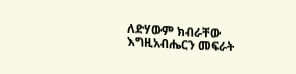ለድሃውም ክብራቸው እግዚአብሔርን መፍራት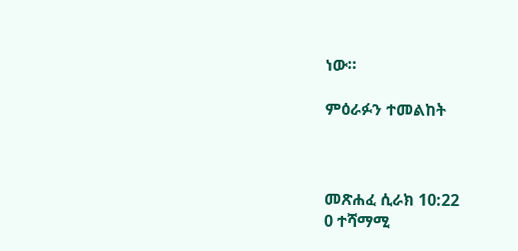ነው።

ምዕራፉን ተመልከት



መጽሐፈ ሲራክ 10:22
0 ተሻማሚ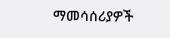ማመሳሰሪያዎች